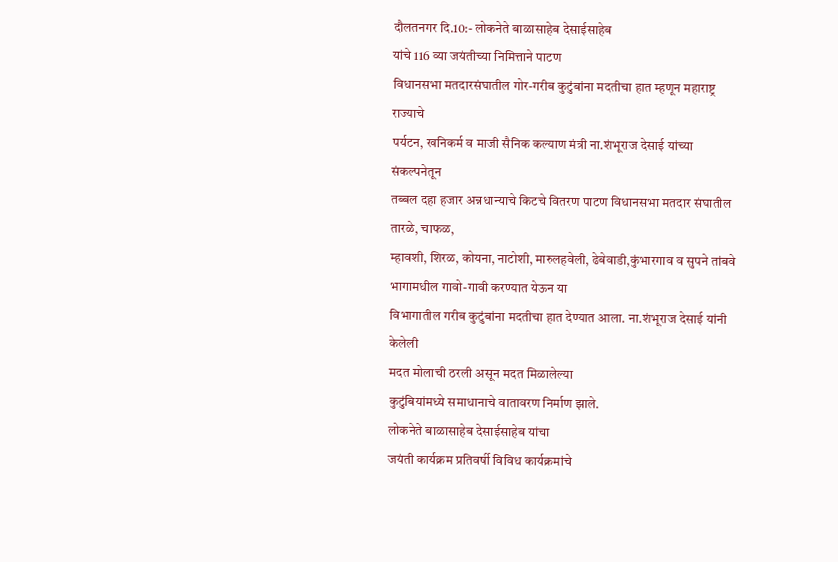दौलतनगर दि.10:- लोकनेते बाळासाहेब देसाईसाहेब
यांचे 116 व्या जयंतीच्या निमित्ताने पाटण
विधानसभा मतदारसंघातील गोर-गरीब कुटुंबांना मदतीचा हात म्हणून महाराष्ट्र राज्याचे
पर्यटन, खनिकर्म व माजी सैनिक कल्याण मंत्री ना.शंभूराज देसाई यांच्या संकल्पनेतून
तब्बल दहा हजार अन्नधान्याचे किटचे वितरण पाटण विधानसभा मतदार संघातील तारळे, चाफळ,
म्हावशी, शिरळ, कोयना, नाटोशी, मारुलहवेली, ढेबेवाडी,कुंभारगाव व सुपने तांबवे
भागामधील गावो-गावी करण्यात येऊन या
विभागातील गरीब कुटुंबांना मदतीचा हात देण्यात आला. ना.शंभूराज देसाई यांनी केलेली
मदत मोलाची ठरली असून मदत मिळालेल्या
कुटुंबियांमध्ये समाधानाचे वातावरण निर्माण झाले.
लोकनेते बाळासाहेब देसाईसाहेब यांचा
जयंती कार्यक्रम प्रतिवर्षी विविध कार्यक्रमांचे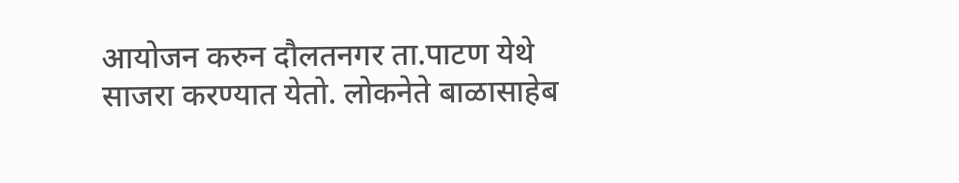आयोजन करुन दौलतनगर ता.पाटण येथे
साजरा करण्यात येतो. लोकनेते बाळासाहेब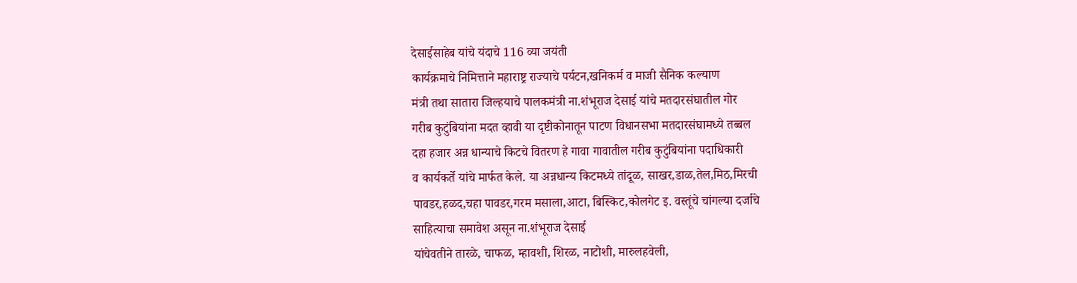देसाईसाहेब यांचे यंदाचे 116 व्या जयंती
कार्यक्रमाचे निमित्ताने महाराष्ट्र राज्याचे पर्यटन,खनिकर्म व माजी सैनिक कल्याण
मंत्री तथा सातारा जिल्हयाचे पालकमंत्री ना.शंभूराज देसाई यांचे मतदारसंघातील गोर
गरीब कुटुंबियांना मदत व्हावी या दृष्टीकोनातून पाटण विधानसभा मतदारसंघामध्ये तब्बल
दहा हजार अन्न धान्याचे किटचे वितरण हे गावा गावातील गरीब कुटुंबियांना पदाधिकारी
व कार्यकर्ते यांचे मार्फत केले. या अन्नधान्य किटमध्ये तांदूळ, साखर,डाळ,तेल,मिठ,मिरची
पावडर,हळद,चहा पावडर,गरम मसाला,आटा, बिस्किट,कोलगेट इ. वस्तूंचे चांगल्या दर्जाचे
साहित्याचा समावेश असून ना.शंभूराज देसाई
यांचेवतीने तारळे, चाफळ, म्हावशी, शिरळ, नाटोशी, मारुलहवेली,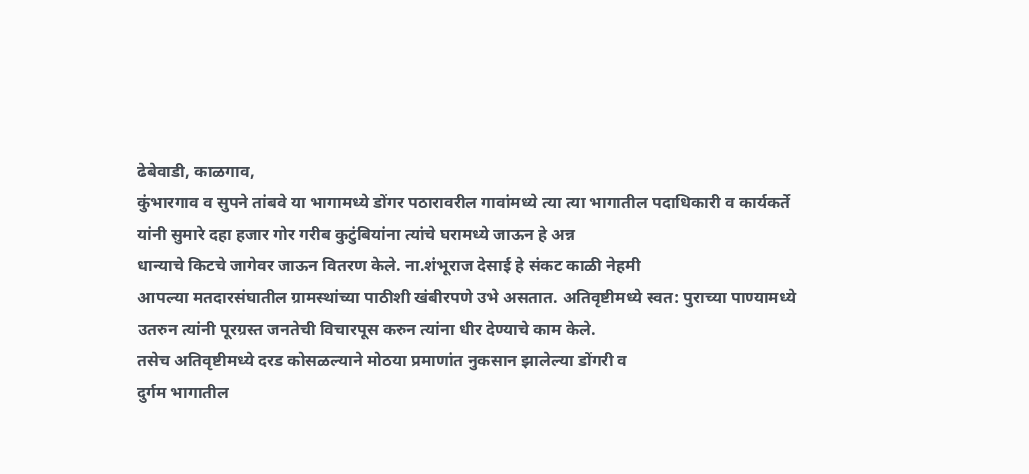ढेबेवाडी, काळगाव,
कुंभारगाव व सुपने तांबवे या भागामध्ये डोंगर पठारावरील गावांमध्ये त्या त्या भागातील पदाधिकारी व कार्यकर्ते
यांनी सुमारे दहा हजार गोर गरीब कुटुंबियांना त्यांचे घरामध्ये जाऊन हे अन्न
धान्याचे किटचे जागेवर जाऊन वितरण केले. ना.शंभूराज देसाई हे संकट काळी नेहमी
आपल्या मतदारसंघातील ग्रामस्थांच्या पाठीशी खंबीरपणे उभे असतात. अतिवृष्टीमध्ये स्वत: पुराच्या पाण्यामध्ये
उतरुन त्यांनी पूरग्रस्त जनतेची विचारपूस करुन त्यांना धीर देण्याचे काम केले.
तसेच अतिवृष्टीमध्ये दरड कोसळल्याने मोठया प्रमाणांत नुकसान झालेल्या डोंगरी व
दुर्गम भागातील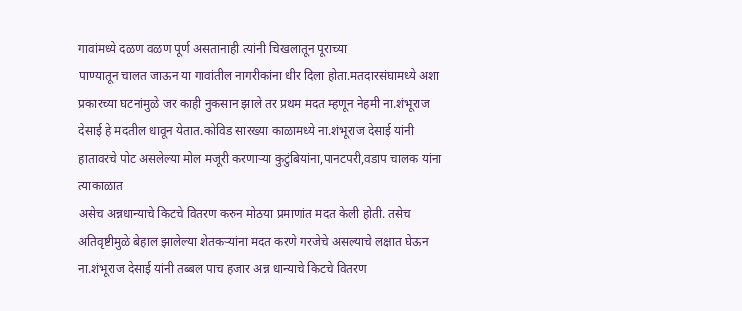गावांमध्ये दळण वळण पूर्ण असतानाही त्यांनी चिखलातून पूराच्या
पाण्यातून चालत जाऊन या गावांतील नागरीकांना धीर दिला होता.मतदारसंघामध्ये अशा
प्रकारच्या घटनांमुळे जर काही नुकसान झाले तर प्रथम मदत म्हणून नेहमी ना.शंभूराज
देसाई हे मदतील धावून येतात.कोविड सारख्या काळामध्ये ना.शंभूराज देसाई यांनी
हातावरचे पोट असलेल्या मोल मजूरी करणाऱ्या कुटुंबियांना,पानटपरी,वडाप चालक यांना त्याकाळात
असेच अन्नधान्याचे किटचे वितरण करुन मोठया प्रमाणांत मदत केली होती. तसेच
अतिवृष्टीमुळे बेहाल झालेल्या शेतकऱ्यांना मदत करणे गरजेचे असल्याचे लक्षात घेऊन
ना.शंभूराज देसाई यांनी तब्बल पाच हजार अन्न धान्याचे किटचे वितरण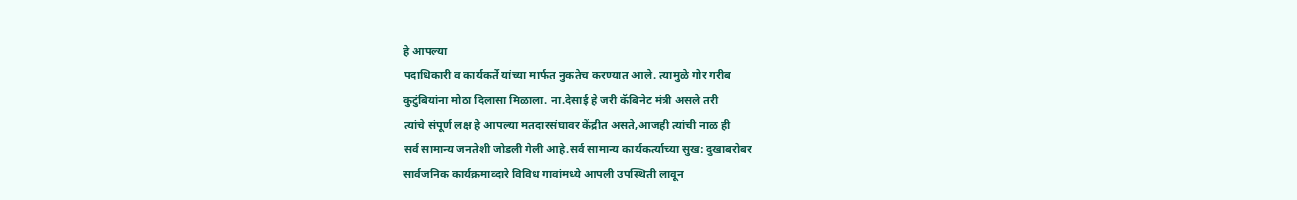हे आपल्या
पदाधिकारी व कार्यकर्ते यांच्या मार्फत नुकतेच करण्यात आले. त्यामुळे गोर गरीब
कुटुंबियांना मोठा दिलासा मिळाला. ना.देसाई हे जरी कॅबिनेट मंत्री असले तरी
त्यांचे संपूर्ण लक्ष हे आपल्या मतदारसंघावर केंद्रीत असते,आजही त्यांची नाळ ही
सर्व सामान्य जनतेशी जोडली गेली आहे.सर्व सामान्य कार्यकर्त्याच्या सुख: दुखाबरोबर
सार्वजनिक कार्यक्रमाव्दारे विविध गावांमध्ये आपली उपस्थिती लावून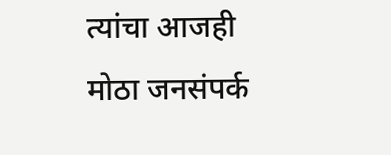त्यांचा आजही
मोठा जनसंपर्क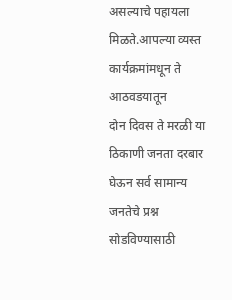असल्याचे पहायला मिळते.आपल्या व्यस्त कार्यक्रमांमधून ते आठवडयातून
दोन दिवस ते मरळी या ठिकाणी जनता दरबार घेऊन सर्व सामान्य जनतेचे प्रश्न सोडविण्यासाठी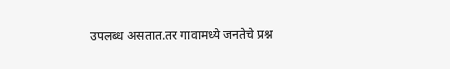उपलब्ध असतात.तर गावामध्ये जनतेचे प्रश्न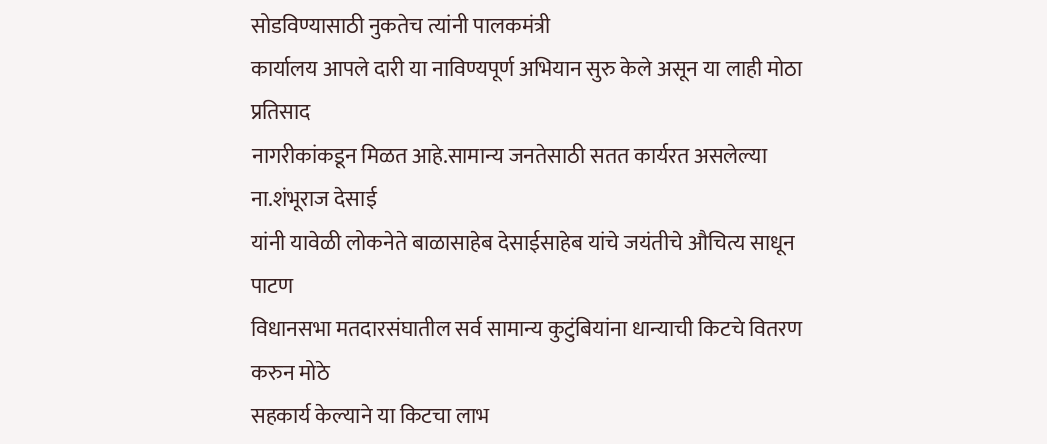सोडविण्यासाठी नुकतेच त्यांनी पालकमंत्री
कार्यालय आपले दारी या नाविण्यपूर्ण अभियान सुरु केले असून या लाही मोठा प्रतिसाद
नागरीकांकडून मिळत आहे.सामान्य जनतेसाठी सतत कार्यरत असलेल्या ना.शंभूराज देसाई
यांनी यावेळी लोकनेते बाळासाहेब देसाईसाहेब यांचे जयंतीचे औचित्य साधून पाटण
विधानसभा मतदारसंघातील सर्व सामान्य कुटुंबियांना धान्याची किटचे वितरण करुन मोठे
सहकार्य केल्याने या किटचा लाभ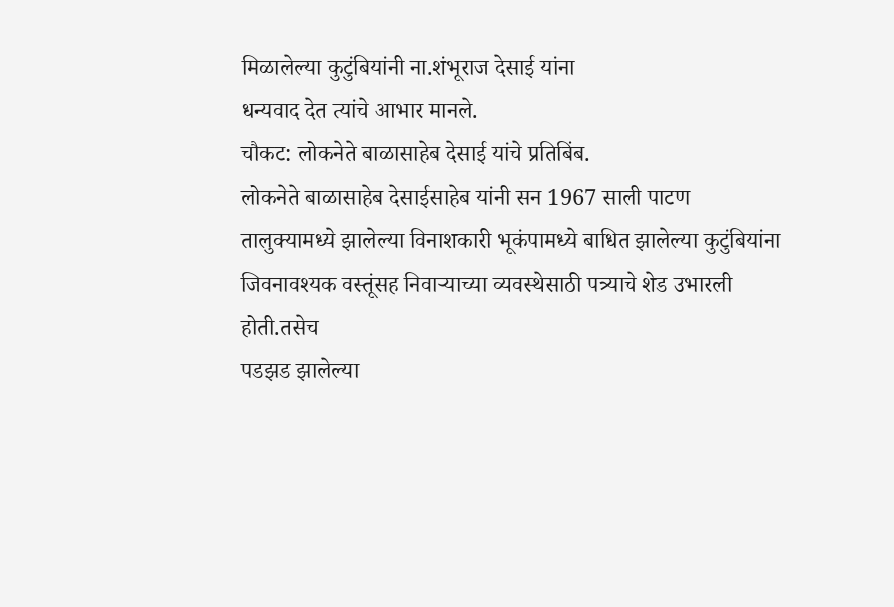मिळालेल्या कुटुंबियांनी ना.शंभूराज देसाई यांना
धन्यवाद देत त्यांचे आभार मानले.
चौकट: लोकनेते बाळासाहेब देसाई यांचे प्रतिबिंब.
लोकनेते बाळासाहेब देसाईसाहेब यांनी सन 1967 साली पाटण
तालुक्यामध्ये झालेल्या विनाशकारी भूकंपामध्ये बाधित झालेल्या कुटुंबियांना
जिवनावश्यक वस्तूंसह निवाऱ्याच्या व्यवस्थेसाठी पत्र्याचे शेड उभारली होती.तसेच
पडझड झालेल्या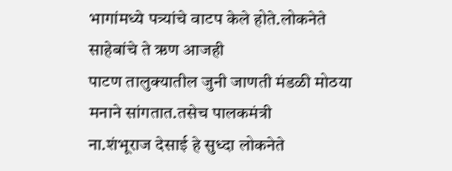भागांमध्ये पत्र्यांचे वाटप केले होते.लोकनेते साहेबांचे ते ऋण आजही
पाटण तालुक्यातील जुनी जाणती मंडळी मोठया मनाने सांगतात.तसेच पालकमंत्री
ना.शंभूराज देसाई हे सुध्दा लोकनेते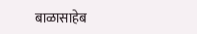बाळासाहेब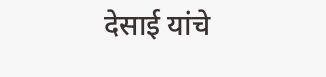देसाई यांचे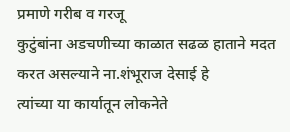प्रमाणे गरीब व गरजू
कुटुंबांना अडचणीच्या काळात सढळ हाताने मदत करत असल्याने ना.शंभूराज देसाई हे
त्यांच्या या कार्यातून लोकनेते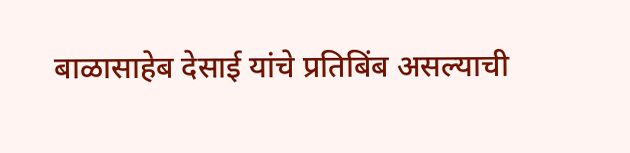बाळासाहेब देसाई यांचे प्रतिबिंब असल्याची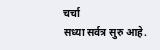चर्चा
सध्या सर्वत्र सुरु आहे.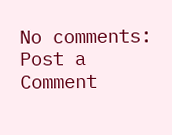No comments:
Post a Comment